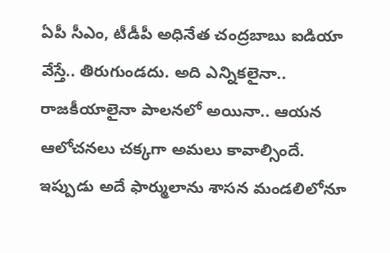ఏపీ సీఎం, టీడీపీ అధినేత చంద్రబాబు ఐడియా వేస్తే.. తిరుగుండదు. అది ఎన్నికలైనా.. రాజకీయాలైనా పాలనలో అయినా.. ఆయన ఆలోచనలు చక్కగా అమలు కావాల్సిందే. ఇప్పుడు అదే ఫార్ములాను శాసన మండలిలోనూ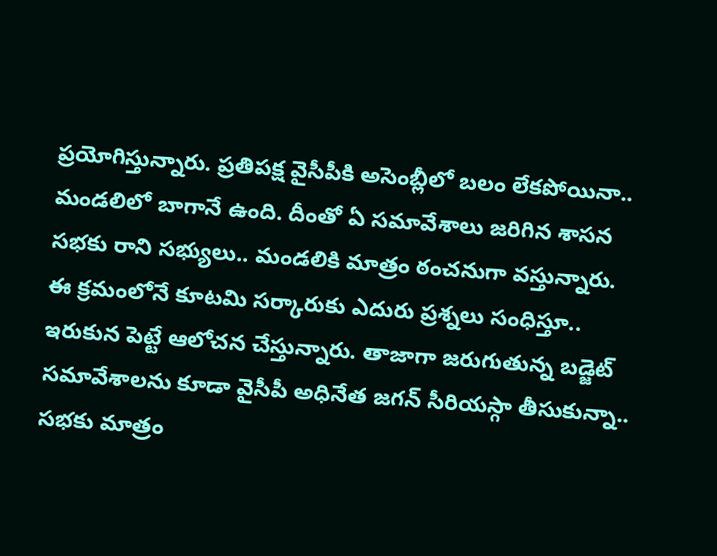ప్రయోగిస్తున్నారు. ప్రతిపక్ష వైసీపీకి అసెంబ్లీలో బలం లేకపోయినా.. మండలిలో బాగానే ఉంది. దీంతో ఏ సమావేశాలు జరిగిన శాసన సభకు రాని సభ్యులు.. మండలికి మాత్రం ఠంచనుగా వస్తున్నారు.
ఈ క్రమంలోనే కూటమి సర్కారుకు ఎదురు ప్రశ్నలు సంధిస్తూ.. ఇరుకున పెట్టే ఆలోచన చేస్తున్నారు. తాజాగా జరుగుతున్న బడ్జెట్ సమావేశాలను కూడా వైసీపీ అధినేత జగన్ సీరియస్గా తీసుకున్నా.. సభకు మాత్రం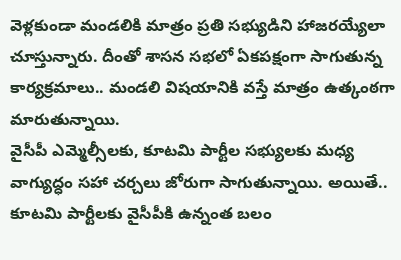వెళ్లకుండా మండలికి మాత్రం ప్రతి సభ్యుడిని హాజరయ్యేలా చూస్తున్నారు. దీంతో శాసన సభలో ఏకపక్షంగా సాగుతున్న కార్యక్రమాలు.. మండలి విషయానికి వస్తే మాత్రం ఉత్కంఠగా మారుతున్నాయి.
వైసీపీ ఎమ్మెల్సీలకు, కూటమి పార్టీల సభ్యులకు మధ్య వాగ్యుద్ధం సహా చర్చలు జోరుగా సాగుతున్నాయి. అయితే.. కూటమి పార్టీలకు వైసీపీకి ఉన్నంత బలం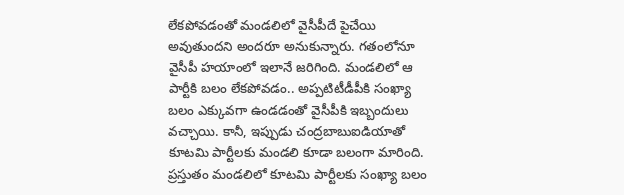లేకపోవడంతో మండలిలో వైసీపీదే పైచేయి అవుతుందని అందరూ అనుకున్నారు. గతంలోనూ వైసీపీ హయాంలో ఇలానే జరిగింది. మండలిలో ఆ పార్టీకి బలం లేకపోవడం.. అప్పటిటీడీపీకి సంఖ్యా బలం ఎక్కువగా ఉండడంతో వైసీపీకి ఇబ్బందులు వచ్చాయి. కానీ, ఇప్పుడు చంద్రబాబుఐడియాతో కూటమి పార్టీలకు మండలి కూడా బలంగా మారింది.
ప్రస్తుతం మండలిలో కూటమి పార్టీలకు సంఖ్యా బలం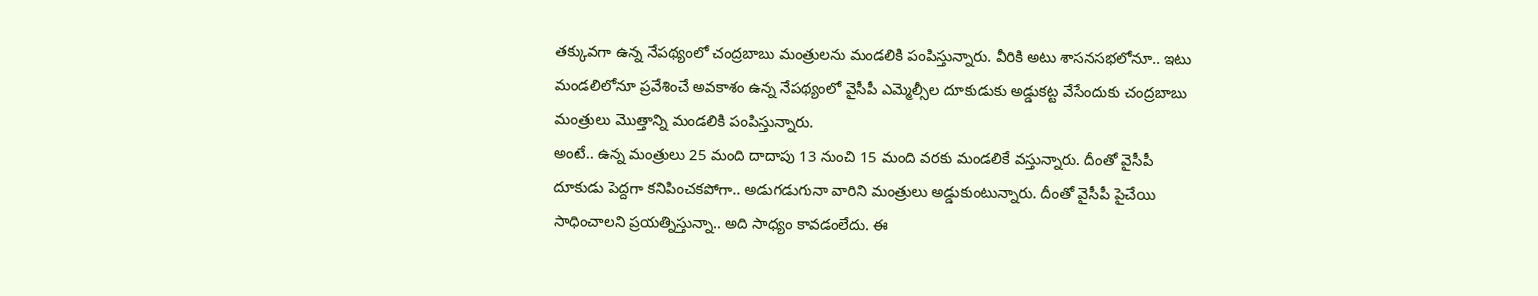తక్కువగా ఉన్న నేపథ్యంలో చంద్రబాబు మంత్రులను మండలికి పంపిస్తున్నారు. వీరికి అటు శాసనసభలోనూ.. ఇటు మండలిలోనూ ప్రవేశించే అవకాశం ఉన్న నేపథ్యంలో వైసీపీ ఎమ్మెల్సీల దూకుడుకు అడ్డుకట్ట వేసేందుకు చంద్రబాబు మంత్రులు మొత్తాన్ని మండలికి పంపిస్తున్నారు.
అంటే.. ఉన్న మంత్రులు 25 మంది దాదాపు 13 నుంచి 15 మంది వరకు మండలికే వస్తున్నారు. దీంతో వైసీపీ దూకుడు పెద్దగా కనిపించకపోగా.. అడుగడుగునా వారిని మంత్రులు అడ్డుకుంటున్నారు. దీంతో వైసీపీ పైచేయి సాధించాలని ప్రయత్నిస్తున్నా.. అది సాధ్యం కావడంలేదు. ఈ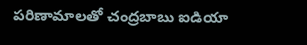పరిణామాలతో చంద్రబాబు ఐడియా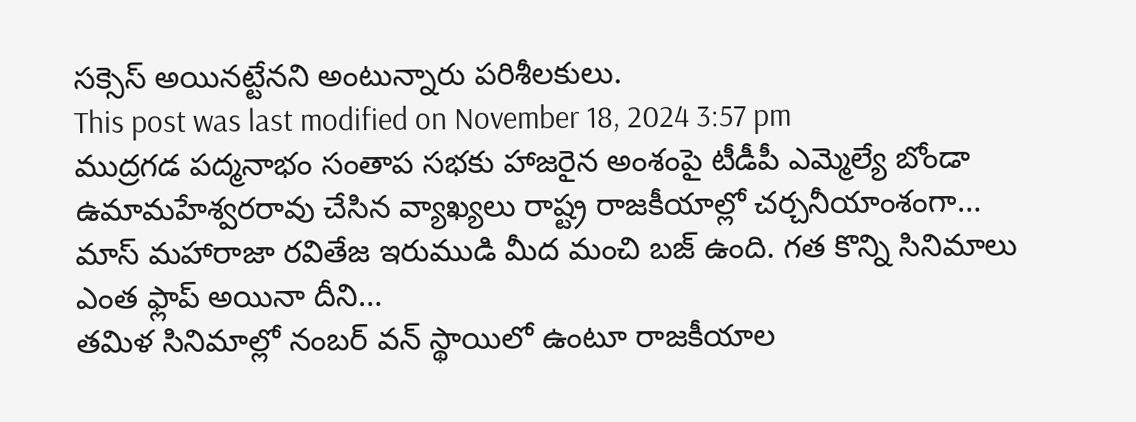సక్సెస్ అయినట్టేనని అంటున్నారు పరిశీలకులు.
This post was last modified on November 18, 2024 3:57 pm
ముద్రగడ పద్మనాభం సంతాప సభకు హాజరైన అంశంపై టీడీపీ ఎమ్మెల్యే బోండా ఉమామహేశ్వరరావు చేసిన వ్యాఖ్యలు రాష్ట్ర రాజకీయాల్లో చర్చనీయాంశంగా…
మాస్ మహారాజా రవితేజ ఇరుముడి మీద మంచి బజ్ ఉంది. గత కొన్ని సినిమాలు ఎంత ఫ్లాప్ అయినా దీని…
తమిళ సినిమాల్లో నంబర్ వన్ స్థాయిలో ఉంటూ రాజకీయాల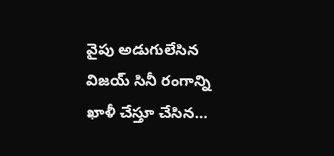వైపు అడుగులేసిన విజయ్ సినీ రంగాన్ని ఖాళీ చేస్తూ చేసిన…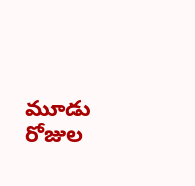మూడు రోజుల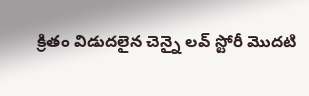క్రితం విడుదలైన చెన్నై లవ్ స్టోరీ మొదటి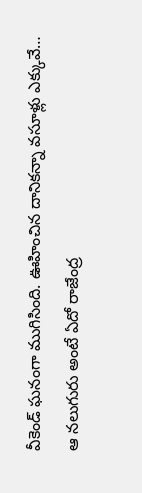వీకెండ్ ఘనంగా ముగిసింది. ఊహించిన దానికన్నా వసూళ్లు ఎక్కువే…
ఆ నలుగురు అంటే ఏదో రాజేంద్ర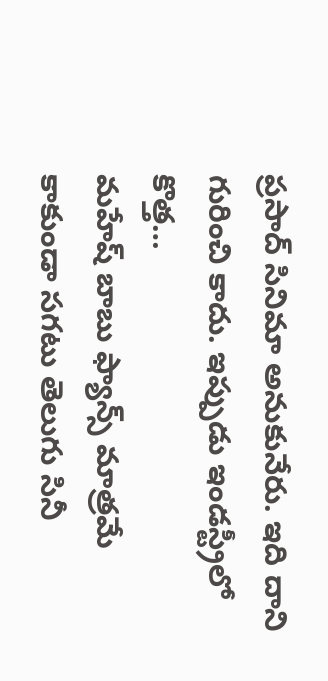ప్రసాద్ సినిమా అనుకునేరు. ఇది దాని గురించి కాదు. ఇప్పుడు ఇండస్ట్రీలో కొత్త…
మహేష్ బాబు ఫ్యాన్స్ మాత్రమే కాకుండా సగటు తెలుగు సినీ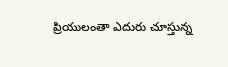ప్రియులంతా ఎదురు చూస్తున్న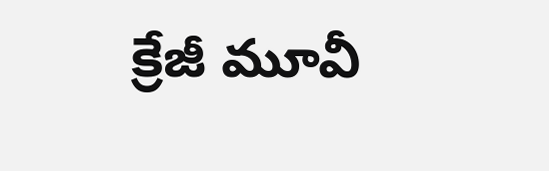క్రేజీ మూవీ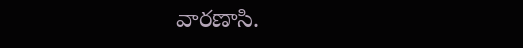వారణాసి.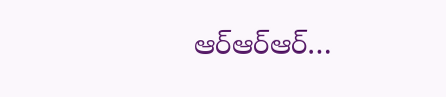ఆర్ఆర్ఆర్…